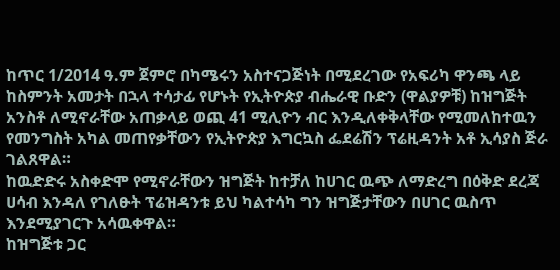ከጥር 1/2014 ዓ.ም ጀምሮ በካሜሩን አስተናጋጅነት በሚደረገው የአፍሪካ ዋንጫ ላይ ከስምንት አመታት በኋላ ተሳታፊ የሆኑት የኢትዮጵያ ብሔራዊ ቡድን (ዋልያዎቹ) ከዝግጅት አንስቶ ለሚኖራቸው አጠቃላይ ወጪ 41 ሚሊዮን ብር እንዲለቀቅላቸው የሚመለከተዉን የመንግስት አካል መጠየቃቸውን የኢትዮጵያ እግርኳስ ፌደሬሽን ፕሬዚዳንት አቶ ኢሳያስ ጅራ ገልጸዋል።
ከዉድድሩ አስቀድሞ የሚኖራቸውን ዝግጅት ከተቻለ ከሀገር ዉጭ ለማድረግ በዕቅድ ደረጃ ሀሳብ እንዳለ የገለፁት ፕሬዝዳንቱ ይህ ካልተሳካ ግን ዝግጅታቸውን በሀገር ዉስጥ እንደሚያገርጉ አሳዉቀዋል።
ከዝግጅቱ ጋር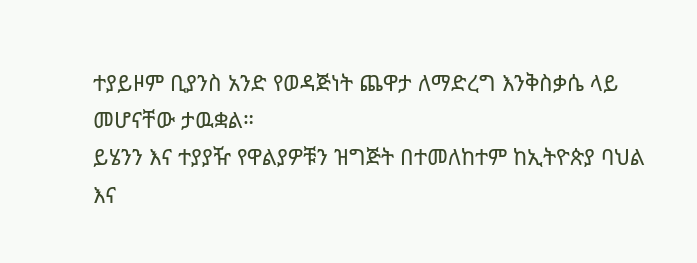ተያይዞም ቢያንስ አንድ የወዳጅነት ጨዋታ ለማድረግ እንቅስቃሴ ላይ መሆናቸው ታዉቋል።
ይሄንን እና ተያያዥ የዋልያዎቹን ዝግጅት በተመለከተም ከኢትዮጵያ ባህል እና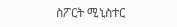ስፖርት ሚኒስተር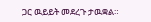ጋር ዉይይት መደረጉ ታዉቋል።